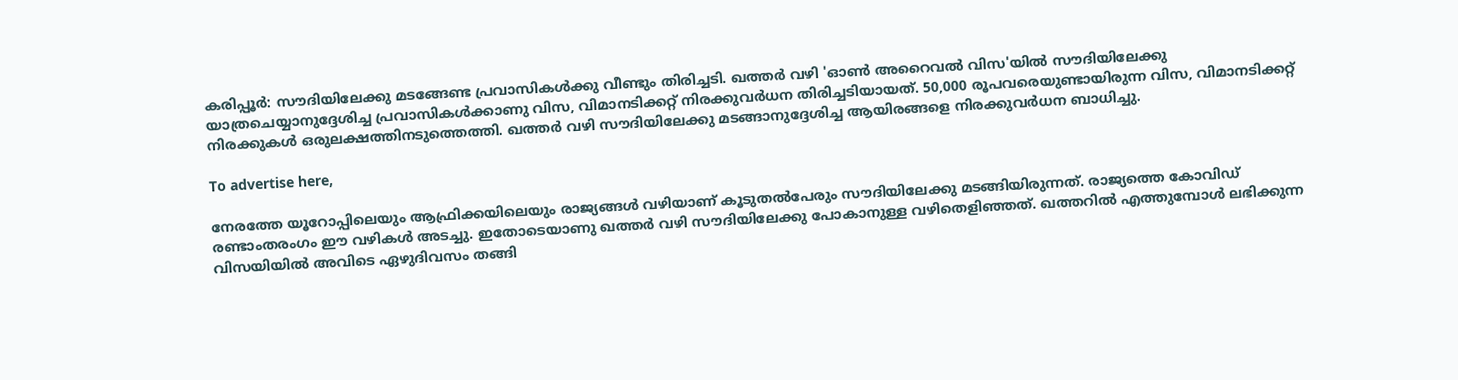കരിപ്പൂര്‍: സൗദിയിലേക്കു മടങ്ങേണ്ട പ്രവാസികള്‍ക്കു വീണ്ടും തിരിച്ചടി. ഖത്തര്‍ വഴി 'ഓണ്‍ അറൈവല്‍ വിസ'യില്‍ സൗദിയിലേക്കു യാത്രചെയ്യാനുദ്ദേശിച്ച പ്രവാസികള്‍ക്കാണു വിസ, വിമാനടിക്കറ്റ് നിരക്കുവര്‍ധന തിരിച്ചടിയായത്. 50,000 രൂപവരെയുണ്ടായിരുന്ന വിസ, വിമാനടിക്കറ്റ് നിരക്കുകള്‍ ഒരുലക്ഷത്തിനടുത്തെത്തി. ഖത്തര്‍ വഴി സൗദിയിലേക്കു മടങ്ങാനുദ്ദേശിച്ച ആയിരങ്ങളെ നിരക്കുവര്‍ധന ബാധിച്ചു.

To advertise here,

നേരത്തേ യൂറോപ്പിലെയും ആഫ്രിക്കയിലെയും രാജ്യങ്ങള്‍ വഴിയാണ് കൂടുതല്‍പേരും സൗദിയിലേക്കു മടങ്ങിയിരുന്നത്. രാജ്യത്തെ കോവിഡ് രണ്ടാംതരംഗം ഈ വഴികള്‍ അടച്ചു. ഇതോടെയാണു ഖത്തര്‍ വഴി സൗദിയിലേക്കു പോകാനുള്ള വഴിതെളിഞ്ഞത്. ഖത്തറില്‍ എത്തുമ്പോള്‍ ലഭിക്കുന്ന വിസയിയില്‍ അവിടെ ഏഴുദിവസം തങ്ങി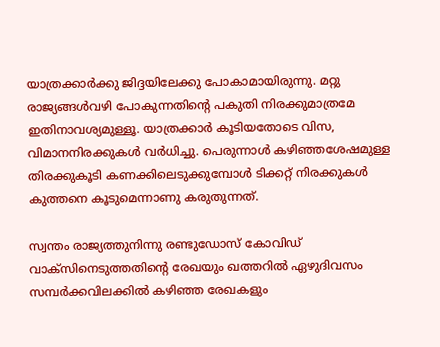യാത്രക്കാര്‍ക്കു ജിദ്ദയിലേക്കു പോകാമായിരുന്നു. മറ്റു രാജ്യങ്ങള്‍വഴി പോകുന്നതിന്റെ പകുതി നിരക്കുമാത്രമേ ഇതിനാവശ്യമുള്ളൂ. യാത്രക്കാര്‍ കൂടിയതോടെ വിസ, വിമാനനിരക്കുകള്‍ വര്‍ധിച്ചു. പെരുന്നാള്‍ കഴിഞ്ഞശേഷമുള്ള തിരക്കുകൂടി കണക്കിലെടുക്കുമ്പോള്‍ ടിക്കറ്റ് നിരക്കുകള്‍ കുത്തനെ കൂടുമെന്നാണു കരുതുന്നത്.

സ്വന്തം രാജ്യത്തുനിന്നു രണ്ടുഡോസ് കോവിഡ് വാക്‌സിനെടുത്തതിന്റെ രേഖയും ഖത്തറില്‍ ഏഴുദിവസം സമ്പര്‍ക്കവിലക്കില്‍ കഴിഞ്ഞ രേഖകളും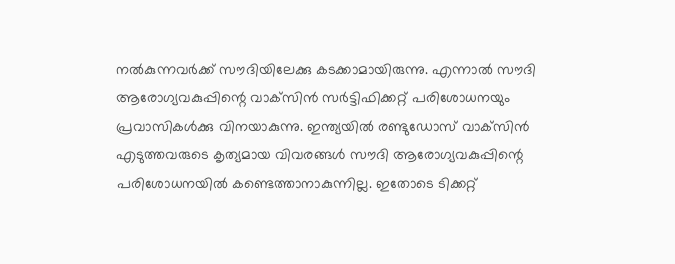നല്‍കുന്നവര്‍ക്ക് സൗദിയിലേക്കു കടക്കാമായിരുന്നു. എന്നാല്‍ സൗദി ആരോഗ്യവകുപ്പിന്റെ വാക്‌സിന്‍ സര്‍ട്ടിഫിക്കറ്റ് പരിശോധനയും പ്രവാസികള്‍ക്കു വിനയാകുന്നു. ഇന്ത്യയില്‍ രണ്ടുഡോസ് വാക്‌സിന്‍ എടുത്തവരുടെ കൃത്യമായ വിവരങ്ങള്‍ സൗദി ആരോഗ്യവകുപ്പിന്റെ പരിശോധനയില്‍ കണ്ടെത്താനാകുന്നില്ല. ഇതോടെ ടിക്കറ്റ്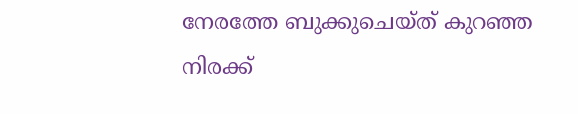നേരത്തേ ബുക്കുചെയ്ത് കുറഞ്ഞ നിരക്ക്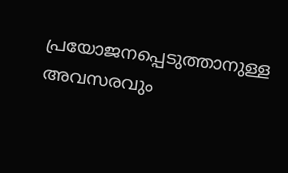പ്രയോജനപ്പെടുത്താനുള്ള അവസരവും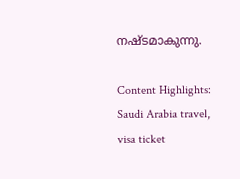നഷ്ടമാകുന്നു.

Content Highlights: Saudi Arabia travel, visa ticket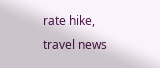rate hike, travel news